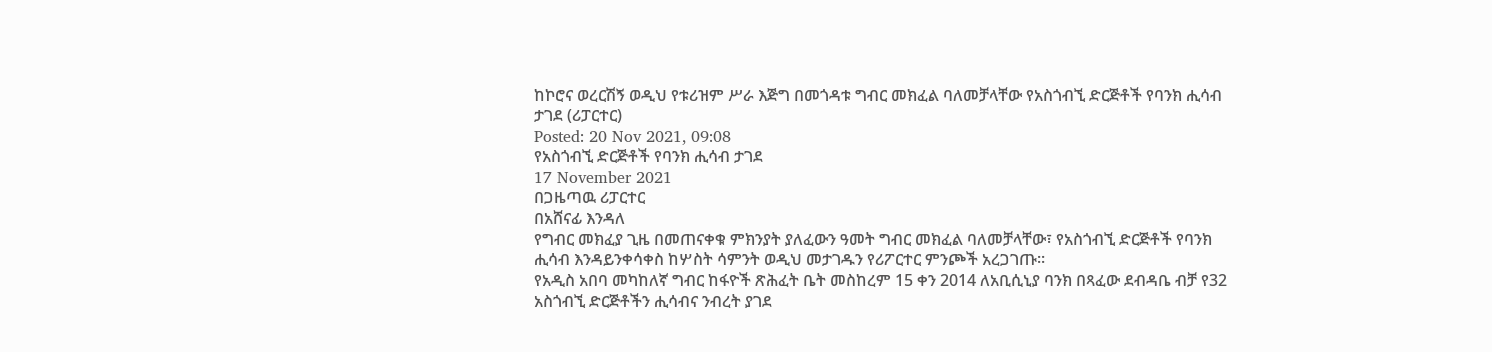ከኮሮና ወረርሽኝ ወዲህ የቱሪዝም ሥራ እጅግ በመጎዳቱ ግብር መክፈል ባለመቻላቸው የአስጎብኚ ድርጅቶች የባንክ ሒሳብ ታገደ (ሪፓርተር)
Posted: 20 Nov 2021, 09:08
የአስጎብኚ ድርጅቶች የባንክ ሒሳብ ታገደ
17 November 2021
በጋዜጣዉ ሪፓርተር
በአሸናፊ እንዳለ
የግብር መክፈያ ጊዜ በመጠናቀቁ ምክንያት ያለፈውን ዓመት ግብር መክፈል ባለመቻላቸው፣ የአስጎብኚ ድርጅቶች የባንክ ሒሳብ እንዳይንቀሳቀስ ከሦስት ሳምንት ወዲህ መታገዱን የሪፖርተር ምንጮች አረጋገጡ፡፡
የአዲስ አበባ መካከለኛ ግብር ከፋዮች ጽሕፈት ቤት መስከረም 15 ቀን 2014 ለአቢሲኒያ ባንክ በጻፈው ደብዳቤ ብቻ የ32 አስጎብኚ ድርጅቶችን ሒሳብና ንብረት ያገደ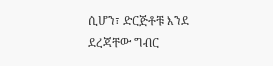ሲሆን፣ ድርጅቶቹ እንደ ደረጃቸው ግብር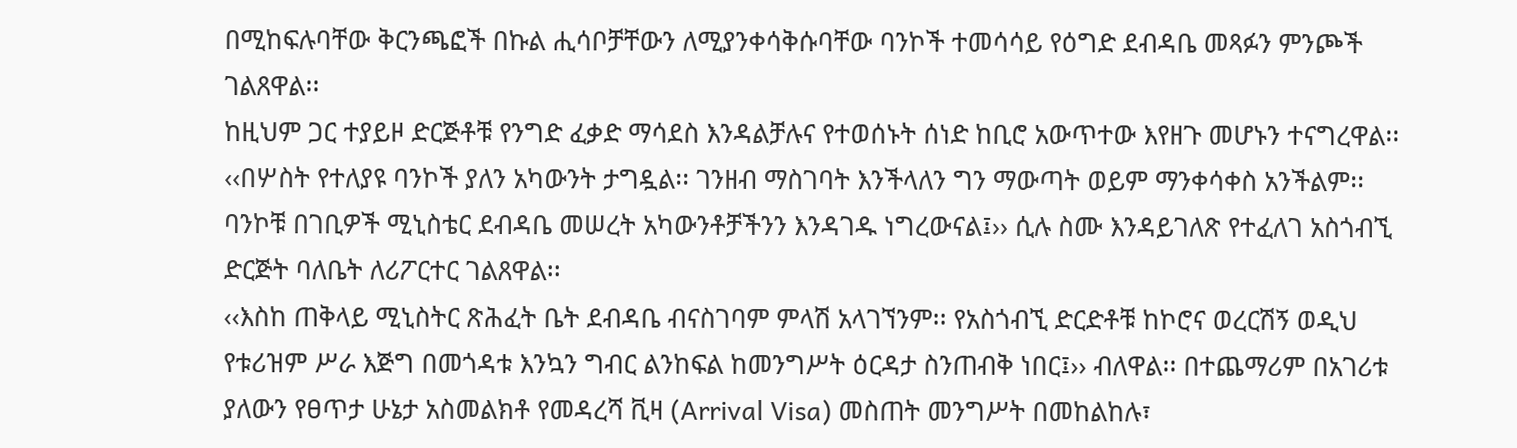በሚከፍሉባቸው ቅርንጫፎች በኩል ሒሳቦቻቸውን ለሚያንቀሳቅሱባቸው ባንኮች ተመሳሳይ የዕግድ ደብዳቤ መጻፉን ምንጮች ገልጸዋል፡፡
ከዚህም ጋር ተያይዞ ድርጅቶቹ የንግድ ፈቃድ ማሳደስ እንዳልቻሉና የተወሰኑት ሰነድ ከቢሮ አውጥተው እየዘጉ መሆኑን ተናግረዋል፡፡ ‹‹በሦስት የተለያዩ ባንኮች ያለን አካውንት ታግዷል፡፡ ገንዘብ ማስገባት እንችላለን ግን ማውጣት ወይም ማንቀሳቀስ አንችልም፡፡ ባንኮቹ በገቢዎች ሚኒስቴር ደብዳቤ መሠረት አካውንቶቻችንን እንዳገዱ ነግረውናል፤›› ሲሉ ስሙ እንዳይገለጽ የተፈለገ አስጎብኚ ድርጅት ባለቤት ለሪፖርተር ገልጸዋል፡፡
‹‹እስከ ጠቅላይ ሚኒስትር ጽሕፈት ቤት ደብዳቤ ብናስገባም ምላሽ አላገኘንም፡፡ የአስጎብኚ ድርድቶቹ ከኮሮና ወረርሽኝ ወዲህ የቱሪዝም ሥራ እጅግ በመጎዳቱ እንኳን ግብር ልንከፍል ከመንግሥት ዕርዳታ ስንጠብቅ ነበር፤›› ብለዋል፡፡ በተጨማሪም በአገሪቱ ያለውን የፀጥታ ሁኔታ አስመልክቶ የመዳረሻ ቪዛ (Arrival Visa) መስጠት መንግሥት በመከልከሉ፣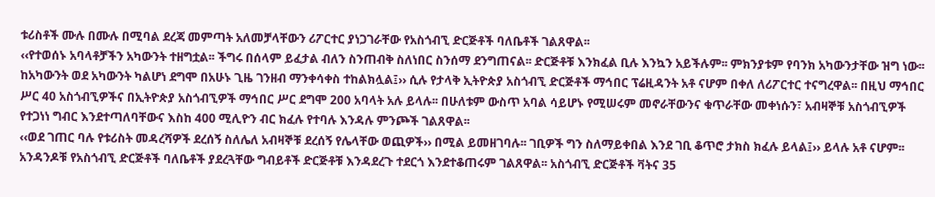ቱሪስቶች ሙሉ በሙሉ በሚባል ደረጃ መምጣት አለመቻላቸውን ሪፖርተር ያነጋገራቸው የአስጎብኚ ድርጅቶች ባለቤቶች ገልጸዋል፡፡
‹‹የተወሰኑ አባላቶቻችን አካውንት ተዘግቷል፡፡ ችግሩ በሰላም ይፈታል ብለን ስንጠብቅ ስለነበር ስንሰማ ደንግጠናል፡፡ ድርጅቶቹ እንክፈል ቢሉ እንኳን አይችሉም፡፡ ምክንያቱም የባንክ አካውንታቸው ዝግ ነው፡፡ ከአካውንት ወደ አካውንት ካልሆነ ደግሞ በአሁኑ ጊዜ ገንዘብ ማንቀሳቀስ ተከልክሏል፤›› ሲሉ የታላቅ ኢትዮጵያ አስጎብኚ ድርጅቶች ማኅበር ፕሬዚዳንት አቶ ናሆም በቀለ ለሪፖርተር ተናግረዋል፡፡ በዚህ ማኅበር ሥር 40 አስጎብኚዎችና በኢትዮጵያ አስጎብኚዎች ማኅበር ሥር ደግሞ 200 አባላት አሉ ይላሉ፡፡ በሁለቱም ውስጥ አባል ሳይሆኑ የሚሠሩም መኖራቸውንና ቁጥራቸው መቀነሱን፣ አብዛኞቹ አስጎብኚዎች የተጋነነ ግብር እንደተጣለባቸውና እስከ 400 ሚሊዮን ብር ክፈሉ የተባሉ እንዳሉ ምንጮች ገልጸዋል፡፡
‹‹ወደ ገጠር ባሉ የቱሪስት መዳረሻዎች ደረሰኝ ስለሌለ አብዛኞቹ ደረሰኝ የሌላቸው ወጪዎች›› በሚል ይመዘገባሉ፡፡ ገቢዎች ግን ስለማይቀበል እንደ ገቢ ቆጥሮ ታክስ ክፈሉ ይላል፤›› ይላሉ አቶ ናሆም፡፡ አንዳንዶቹ የአስጎብኚ ድርጅቶች ባለቤቶች ያደረጓቸው ግብይቶች ድርጅቶቹ እንዳደረጉ ተደርጎ እንደተቆጠሩም ገልጸዋል፡፡ አስጎብኚ ድርጅቶች ቫትና 35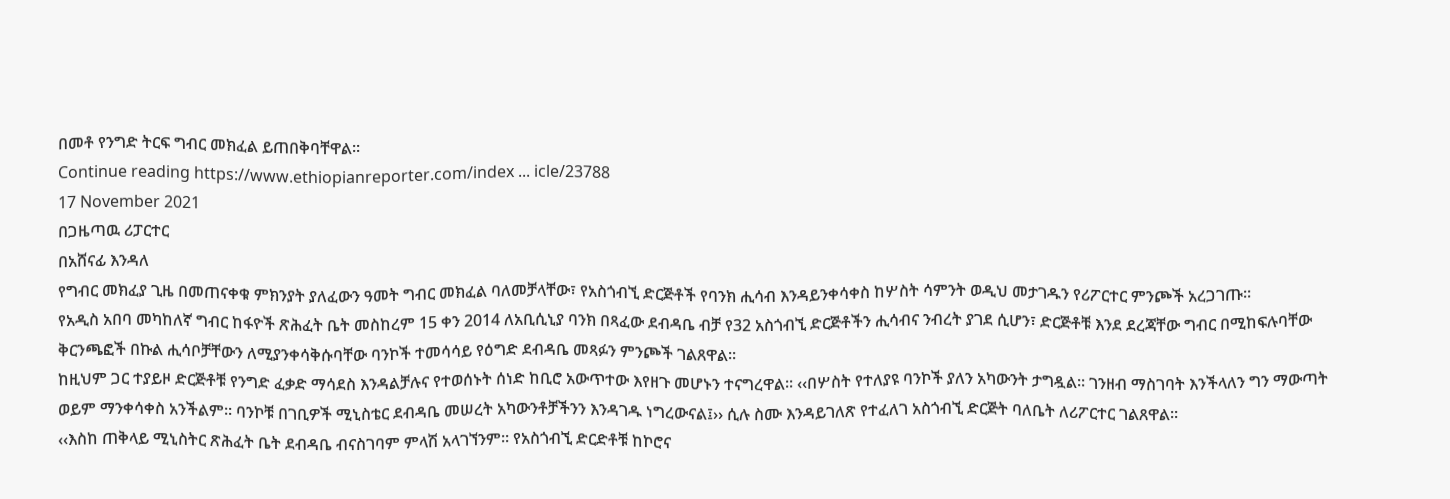በመቶ የንግድ ትርፍ ግብር መክፈል ይጠበቅባቸዋል፡፡
Continue reading https://www.ethiopianreporter.com/index ... icle/23788
17 November 2021
በጋዜጣዉ ሪፓርተር
በአሸናፊ እንዳለ
የግብር መክፈያ ጊዜ በመጠናቀቁ ምክንያት ያለፈውን ዓመት ግብር መክፈል ባለመቻላቸው፣ የአስጎብኚ ድርጅቶች የባንክ ሒሳብ እንዳይንቀሳቀስ ከሦስት ሳምንት ወዲህ መታገዱን የሪፖርተር ምንጮች አረጋገጡ፡፡
የአዲስ አበባ መካከለኛ ግብር ከፋዮች ጽሕፈት ቤት መስከረም 15 ቀን 2014 ለአቢሲኒያ ባንክ በጻፈው ደብዳቤ ብቻ የ32 አስጎብኚ ድርጅቶችን ሒሳብና ንብረት ያገደ ሲሆን፣ ድርጅቶቹ እንደ ደረጃቸው ግብር በሚከፍሉባቸው ቅርንጫፎች በኩል ሒሳቦቻቸውን ለሚያንቀሳቅሱባቸው ባንኮች ተመሳሳይ የዕግድ ደብዳቤ መጻፉን ምንጮች ገልጸዋል፡፡
ከዚህም ጋር ተያይዞ ድርጅቶቹ የንግድ ፈቃድ ማሳደስ እንዳልቻሉና የተወሰኑት ሰነድ ከቢሮ አውጥተው እየዘጉ መሆኑን ተናግረዋል፡፡ ‹‹በሦስት የተለያዩ ባንኮች ያለን አካውንት ታግዷል፡፡ ገንዘብ ማስገባት እንችላለን ግን ማውጣት ወይም ማንቀሳቀስ አንችልም፡፡ ባንኮቹ በገቢዎች ሚኒስቴር ደብዳቤ መሠረት አካውንቶቻችንን እንዳገዱ ነግረውናል፤›› ሲሉ ስሙ እንዳይገለጽ የተፈለገ አስጎብኚ ድርጅት ባለቤት ለሪፖርተር ገልጸዋል፡፡
‹‹እስከ ጠቅላይ ሚኒስትር ጽሕፈት ቤት ደብዳቤ ብናስገባም ምላሽ አላገኘንም፡፡ የአስጎብኚ ድርድቶቹ ከኮሮና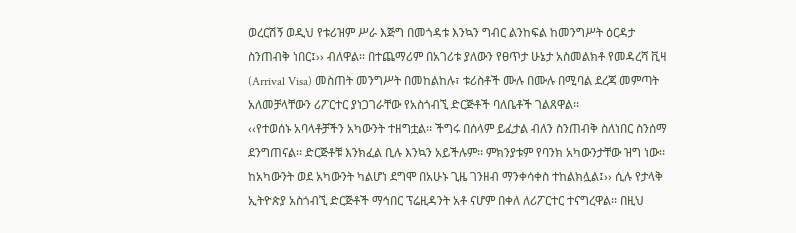ወረርሽኝ ወዲህ የቱሪዝም ሥራ እጅግ በመጎዳቱ እንኳን ግብር ልንከፍል ከመንግሥት ዕርዳታ ስንጠብቅ ነበር፤›› ብለዋል፡፡ በተጨማሪም በአገሪቱ ያለውን የፀጥታ ሁኔታ አስመልክቶ የመዳረሻ ቪዛ (Arrival Visa) መስጠት መንግሥት በመከልከሉ፣ ቱሪስቶች ሙሉ በሙሉ በሚባል ደረጃ መምጣት አለመቻላቸውን ሪፖርተር ያነጋገራቸው የአስጎብኚ ድርጅቶች ባለቤቶች ገልጸዋል፡፡
‹‹የተወሰኑ አባላቶቻችን አካውንት ተዘግቷል፡፡ ችግሩ በሰላም ይፈታል ብለን ስንጠብቅ ስለነበር ስንሰማ ደንግጠናል፡፡ ድርጅቶቹ እንክፈል ቢሉ እንኳን አይችሉም፡፡ ምክንያቱም የባንክ አካውንታቸው ዝግ ነው፡፡ ከአካውንት ወደ አካውንት ካልሆነ ደግሞ በአሁኑ ጊዜ ገንዘብ ማንቀሳቀስ ተከልክሏል፤›› ሲሉ የታላቅ ኢትዮጵያ አስጎብኚ ድርጅቶች ማኅበር ፕሬዚዳንት አቶ ናሆም በቀለ ለሪፖርተር ተናግረዋል፡፡ በዚህ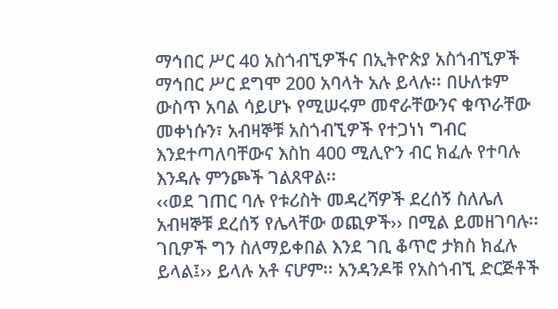ማኅበር ሥር 40 አስጎብኚዎችና በኢትዮጵያ አስጎብኚዎች ማኅበር ሥር ደግሞ 200 አባላት አሉ ይላሉ፡፡ በሁለቱም ውስጥ አባል ሳይሆኑ የሚሠሩም መኖራቸውንና ቁጥራቸው መቀነሱን፣ አብዛኞቹ አስጎብኚዎች የተጋነነ ግብር እንደተጣለባቸውና እስከ 400 ሚሊዮን ብር ክፈሉ የተባሉ እንዳሉ ምንጮች ገልጸዋል፡፡
‹‹ወደ ገጠር ባሉ የቱሪስት መዳረሻዎች ደረሰኝ ስለሌለ አብዛኞቹ ደረሰኝ የሌላቸው ወጪዎች›› በሚል ይመዘገባሉ፡፡ ገቢዎች ግን ስለማይቀበል እንደ ገቢ ቆጥሮ ታክስ ክፈሉ ይላል፤›› ይላሉ አቶ ናሆም፡፡ አንዳንዶቹ የአስጎብኚ ድርጅቶች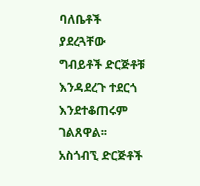ባለቤቶች ያደረጓቸው ግብይቶች ድርጅቶቹ እንዳደረጉ ተደርጎ እንደተቆጠሩም ገልጸዋል፡፡ አስጎብኚ ድርጅቶች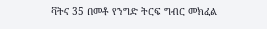ቫትና 35 በመቶ የንግድ ትርፍ ግብር መክፈል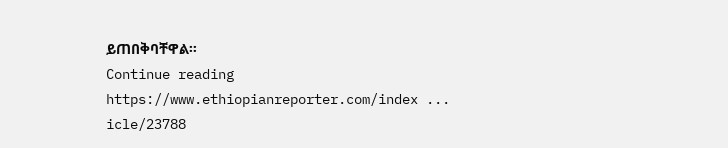ይጠበቅባቸዋል፡፡
Continue reading https://www.ethiopianreporter.com/index ... icle/23788